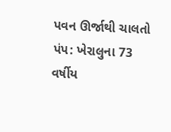પવન ઊર્જાથી ચાલતો પંપ: ખેરાલુના 73 વર્ષીય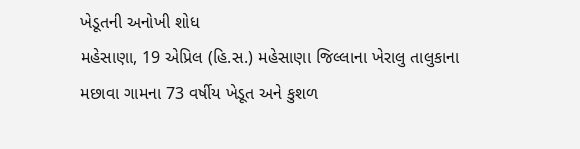ખેડૂતની અનોખી શોધ
મહેસાણા, 19 એપ્રિલ (હિ.સ.) મહેસાણા જિલ્લાના ખેરાલુ તાલુકાના મછાવા ગામના 73 વર્ષીય ખેડૂત અને કુશળ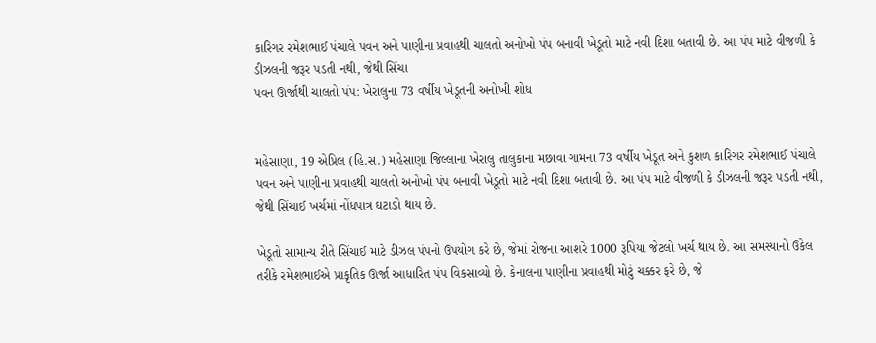કારિગર રમેશભાઈ પંચાલે પવન અને પાણીના પ્રવાહથી ચાલતો અનોખો પંપ બનાવી ખેડૂતો માટે નવી દિશા બતાવી છે. આ પંપ માટે વીજળી કે ડીઝલની જરૂર પડતી નથી, જેથી સિંચા
પવન ઊર્જાથી ચાલતો પંપ: ખેરાલુના 73 વર્ષીય ખેડૂતની અનોખી શોધ


મહેસાણા, 19 એપ્રિલ (હિ.સ.) મહેસાણા જિલ્લાના ખેરાલુ તાલુકાના મછાવા ગામના 73 વર્ષીય ખેડૂત અને કુશળ કારિગર રમેશભાઈ પંચાલે પવન અને પાણીના પ્રવાહથી ચાલતો અનોખો પંપ બનાવી ખેડૂતો માટે નવી દિશા બતાવી છે. આ પંપ માટે વીજળી કે ડીઝલની જરૂર પડતી નથી, જેથી સિંચાઈ ખર્ચમાં નોંધપાત્ર ઘટાડો થાય છે.

ખેડૂતો સામાન્ય રીતે સિંચાઈ માટે ડીઝલ પંપનો ઉપયોગ કરે છે, જેમાં રોજના આશરે 1000 રૂપિયા જેટલો ખર્ચ થાય છે. આ સમસ્યાનો ઉકેલ તરીકે રમેશભાઈએ પ્રાકૃતિક ઊર્જા આધારિત પંપ વિકસાવ્યો છે. કેનાલના પાણીના પ્રવાહથી મોટું ચક્કર ફરે છે, જે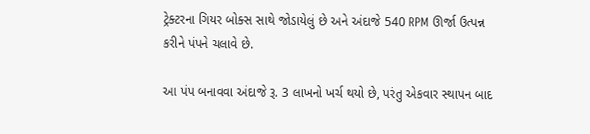ટ્રેક્ટરના ગિયર બોક્સ સાથે જોડાયેલું છે અને અંદાજે 540 RPM ઊર્જા ઉત્પન્ન કરીને પંપને ચલાવે છે.

આ પંપ બનાવવા અંદાજે રૂ. 3 લાખનો ખર્ચ થયો છે, પરંતુ એકવાર સ્થાપન બાદ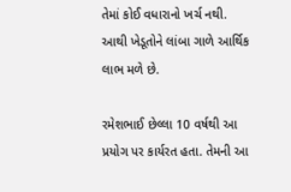તેમાં કોઈ વધારાનો ખર્ચ નથી. આથી ખેડૂતોને લાંબા ગાળે આર્થિક લાભ મળે છે.

રમેશભાઈ છેલ્લા 10 વર્ષથી આ પ્રયોગ પર કાર્યરત હતા. તેમની આ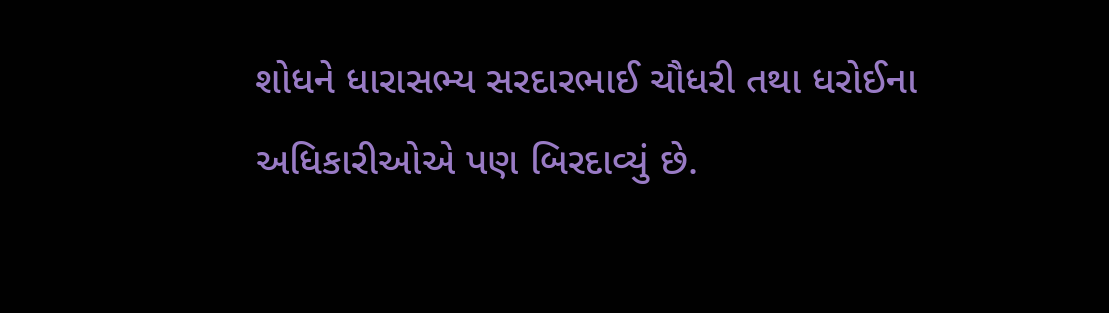શોધને ધારાસભ્ય સરદારભાઈ ચૌધરી તથા ધરોઈના અધિકારીઓએ પણ બિરદાવ્યું છે.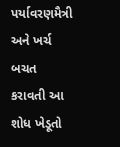પર્યાવરણમૈત્રી અને ખર્ચ બચત કરાવતી આ શોધ ખેડૂતો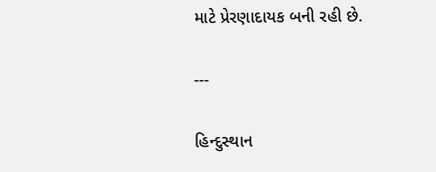માટે પ્રેરણાદાયક બની રહી છે.

---

હિન્દુસ્થાન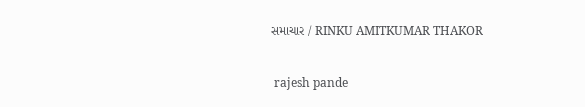સમાચાર / RINKU AMITKUMAR THAKOR


 rajesh pande